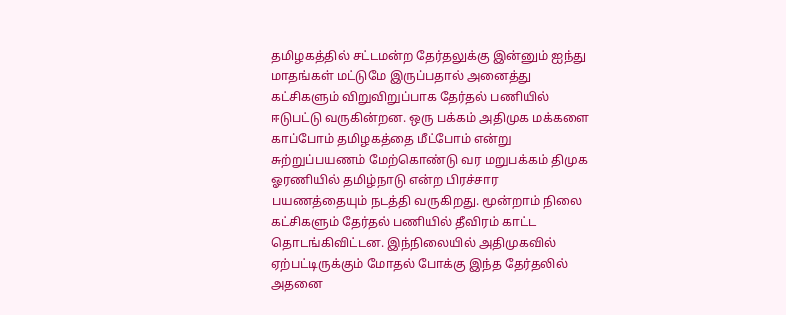தமிழகத்தில் சட்டமன்ற தேர்தலுக்கு இன்னும் ஐந்து மாதங்கள் மட்டுமே இருப்பதால் அனைத்து கட்சிகளும் விறுவிறுப்பாக தேர்தல் பணியில் ஈடுபட்டு வருகின்றன. ஒரு பக்கம் அதிமுக மக்களை காப்போம் தமிழகத்தை மீட்போம் என்று சுற்றுப்பயணம் மேற்கொண்டு வர மறுபக்கம் திமுக ஓரணியில் தமிழ்நாடு என்ற பிரச்சார பயணத்தையும் நடத்தி வருகிறது. மூன்றாம் நிலை கட்சிகளும் தேர்தல் பணியில் தீவிரம் காட்ட தொடங்கிவிட்டன. இந்நிலையில் அதிமுகவில் ஏற்பட்டிருக்கும் மோதல் போக்கு இந்த தேர்தலில் அதனை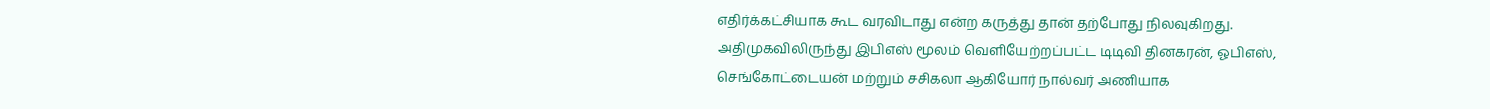எதிர்க்கட்சியாக கூட வரவிடாது என்ற கருத்து தான் தற்போது நிலவுகிறது.
அதிமுகவிலிருந்து இபிஎஸ் மூலம் வெளியேற்றப்பட்ட டிடிவி தினகரன், ஓபிஎஸ், செங்கோட்டையன் மற்றும் சசிகலா ஆகியோர் நால்வர் அணியாக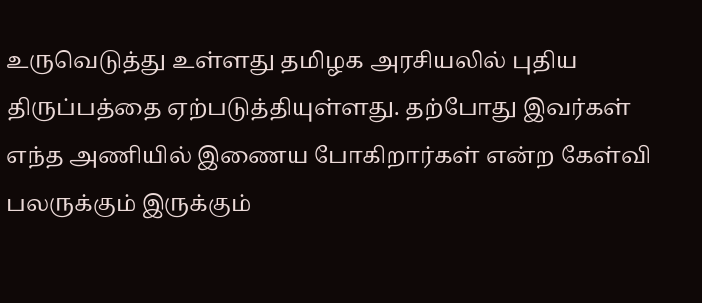உருவெடுத்து உள்ளது தமிழக அரசியலில் புதிய திருப்பத்தை ஏற்படுத்தியுள்ளது. தற்போது இவர்கள் எந்த அணியில் இணைய போகிறார்கள் என்ற கேள்வி பலருக்கும் இருக்கும்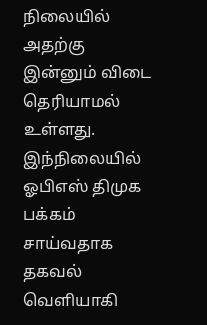நிலையில் அதற்கு இன்னும் விடை தெரியாமல் உள்ளது. இந்நிலையில் ஓபிஎஸ் திமுக பக்கம் சாய்வதாக தகவல் வெளியாகி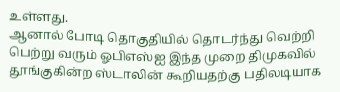உள்ளது.
ஆனால் போடி தொகுதியில் தொடர்ந்து வெற்றி பெற்று வரும் ஓபிஎஸ்ஐ இந்த முறை திமுகவில் தூங்குகின்ற ஸ்டாலின் கூறியதற்கு பதிலடியாக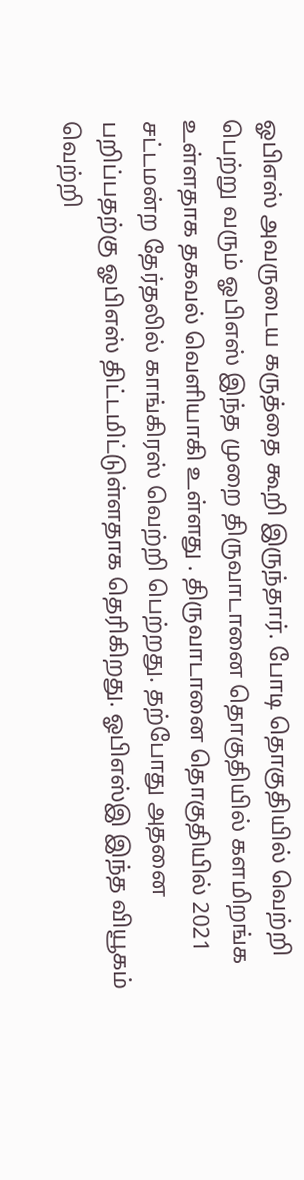ஓபிஎஸ் அவருடைய கருத்தை கூறி இருந்தார். போடி தொகுதியில் வெற்றி பெற்று வரும் ஓபிஎஸ் இந்த முறை திருவாடானை தொகுதியில் களமிறங்க உள்ளதாக தகவல் வெளியாகி உள்ளது . திருவாடானை தொகுதியில் 2021 சட்டமன்ற தேர்தலில் காங்கிரஸ் வெற்றி பெற்றது. தற்போது அதனை பறிப்பதற்கு ஓபிஎஸ் திட்டமிட்டுள்ளதாக தெரிகிறது. ஓபிஎஸ்இ இந்த வியூகம் வெற்றி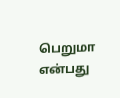பெறுமா என்பது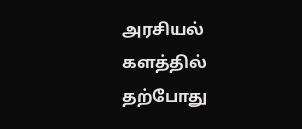அரசியல் களத்தில் தற்போது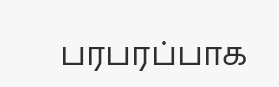பரபரப்பாக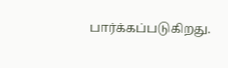பார்க்கப்படுகிறது.